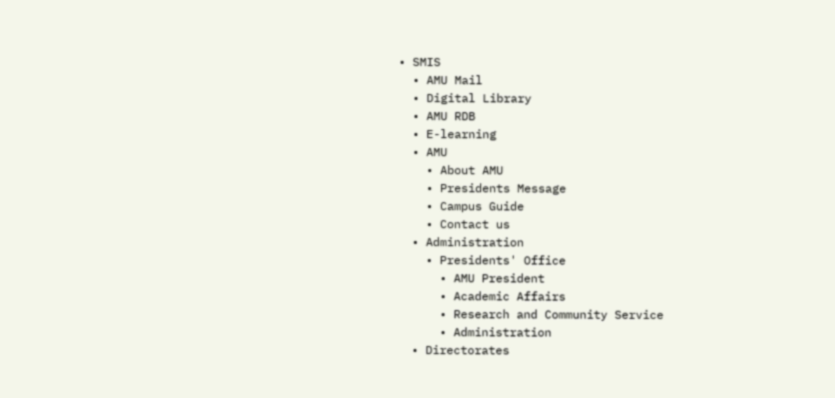• SMIS
  • AMU Mail
  • Digital Library
  • AMU RDB
  • E-learning
  • AMU
    • About AMU
    • Presidents Message
    • Campus Guide
    • Contact us
  • Administration
    • Presidents' Office
      • AMU President
      • Academic Affairs
      • Research and Community Service
      • Administration
  • Directorates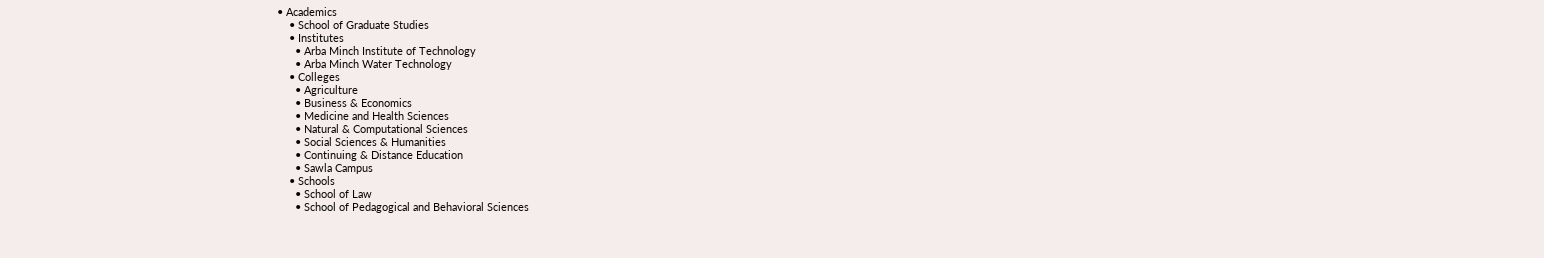• Academics
    • School of Graduate Studies
    • Institutes
      • Arba Minch Institute of Technology
      • Arba Minch Water Technology
    • Colleges
      • Agriculture
      • Business & Economics
      • Medicine and Health Sciences
      • Natural & Computational Sciences
      • Social Sciences & Humanities
      • Continuing & Distance Education
      • Sawla Campus
    • Schools
      • School of Law
      • School of Pedagogical and Behavioral Sciences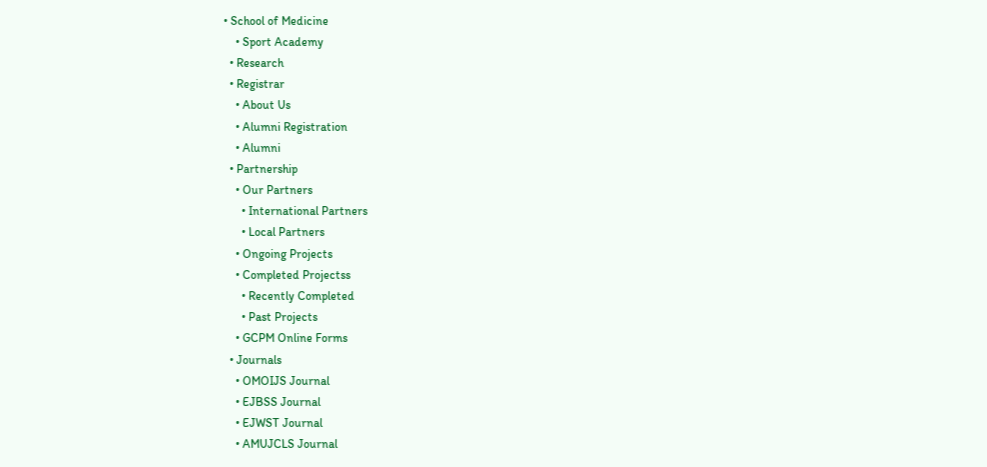• School of Medicine
    • Sport Academy
  • Research
  • Registrar
    • About Us
    • Alumni Registration
    • Alumni
  • Partnership
    • Our Partners
      • International Partners
      • Local Partners
    • Ongoing Projects
    • Completed Projectss
      • Recently Completed
      • Past Projects
    • GCPM Online Forms
  • Journals
    • OMOIJS Journal
    • EJBSS Journal
    • EJWST Journal
    • AMUJCLS Journal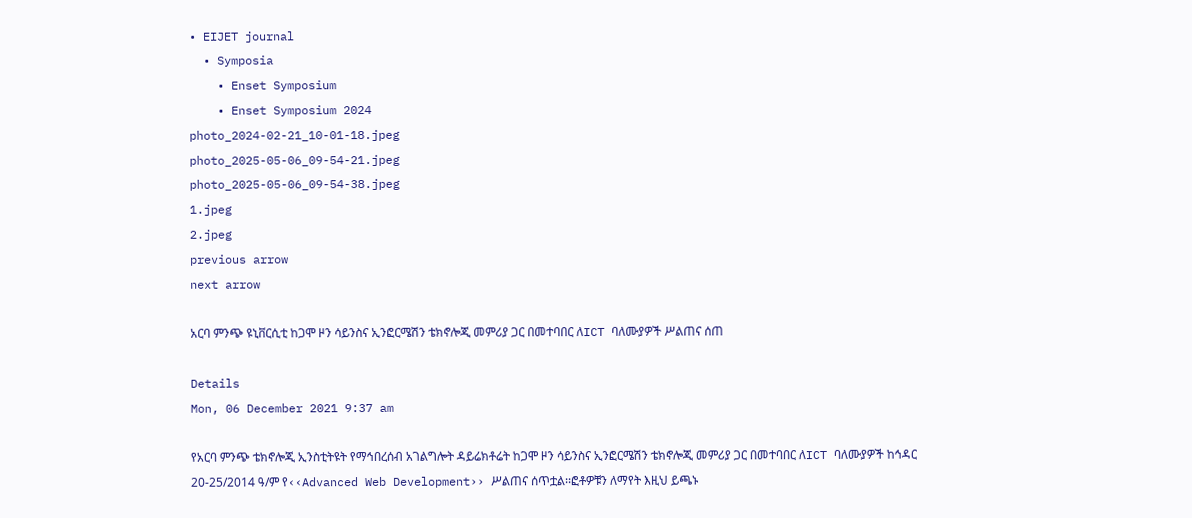• EIJET journal
  • Symposia
    • Enset Symposium
    • Enset Symposium 2024
photo_2024-02-21_10-01-18.jpeg
photo_2025-05-06_09-54-21.jpeg
photo_2025-05-06_09-54-38.jpeg
1.jpeg
2.jpeg
previous arrow
next arrow

አርባ ምንጭ ዩኒቨርሲቲ ከጋሞ ዞን ሳይንስና ኢንፎርሜሽን ቴክኖሎጂ መምሪያ ጋር በመተባበር ለICT ባለሙያዎች ሥልጠና ሰጠ

Details
Mon, 06 December 2021 9:37 am

የአርባ ምንጭ ቴክኖሎጂ ኢንስቲትዩት የማኅበረሰብ አገልግሎት ዳይሬክቶሬት ከጋሞ ዞን ሳይንስና ኢንፎርሜሽን ቴክኖሎጂ መምሪያ ጋር በመተባበር ለICT ባለሙያዎች ከኅዳር 20-25/2014 ዓ/ም የ‹‹Advanced Web Development›› ሥልጠና ሰጥቷል፡፡ፎቶዎቹን ለማየት እዚህ ይጫኑ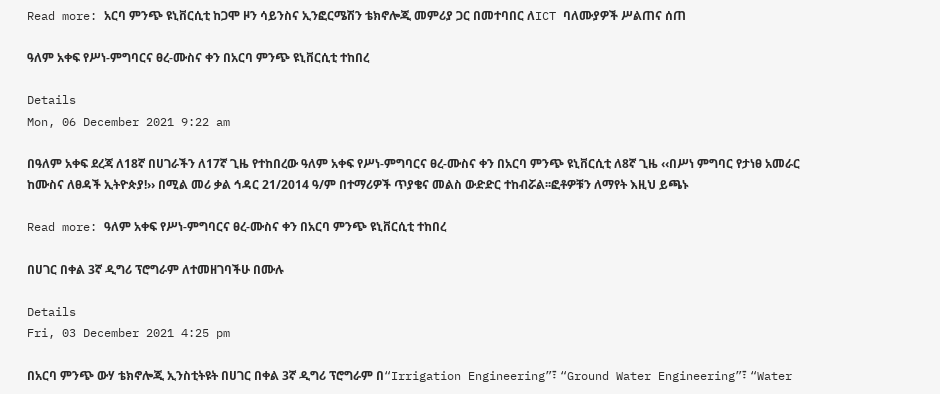Read more: አርባ ምንጭ ዩኒቨርሲቲ ከጋሞ ዞን ሳይንስና ኢንፎርሜሽን ቴክኖሎጂ መምሪያ ጋር በመተባበር ለICT ባለሙያዎች ሥልጠና ሰጠ

ዓለም አቀፍ የሥነ-ምግባርና ፀረ-ሙስና ቀን በአርባ ምንጭ ዩኒቨርሲቲ ተከበረ

Details
Mon, 06 December 2021 9:22 am

በዓለም አቀፍ ደረጃ ለ18ኛ በሀገራችን ለ17ኛ ጊዜ የተከበረው ዓለም አቀፍ የሥነ-ምግባርና ፀረ-ሙስና ቀን በአርባ ምንጭ ዩኒቨርሲቲ ለ8ኛ ጊዜ ‹‹በሥነ ምግባር የታነፀ አመራር ከሙስና ለፀዳች ኢትዮጵያ!›› በሚል መሪ ቃል ኅዳር 21/2014 ዓ/ም በተማሪዎች ጥያቄና መልስ ውድድር ተከብሯል፡፡ፎቶዎቹን ለማየት እዚህ ይጫኑ

Read more: ዓለም አቀፍ የሥነ-ምግባርና ፀረ-ሙስና ቀን በአርባ ምንጭ ዩኒቨርሲቲ ተከበረ

በሀገር በቀል 3ኛ ዲግሪ ፕሮግራም ለተመዘገባችሁ በሙሉ

Details
Fri, 03 December 2021 4:25 pm

በአርባ ምንጭ ውሃ ቴክኖሎጂ ኢንስቲትዩት በሀገር በቀል 3ኛ ዲግሪ ፕሮግራም በ“Irrigation Engineering”፣ “Ground Water Engineering”፣ “Water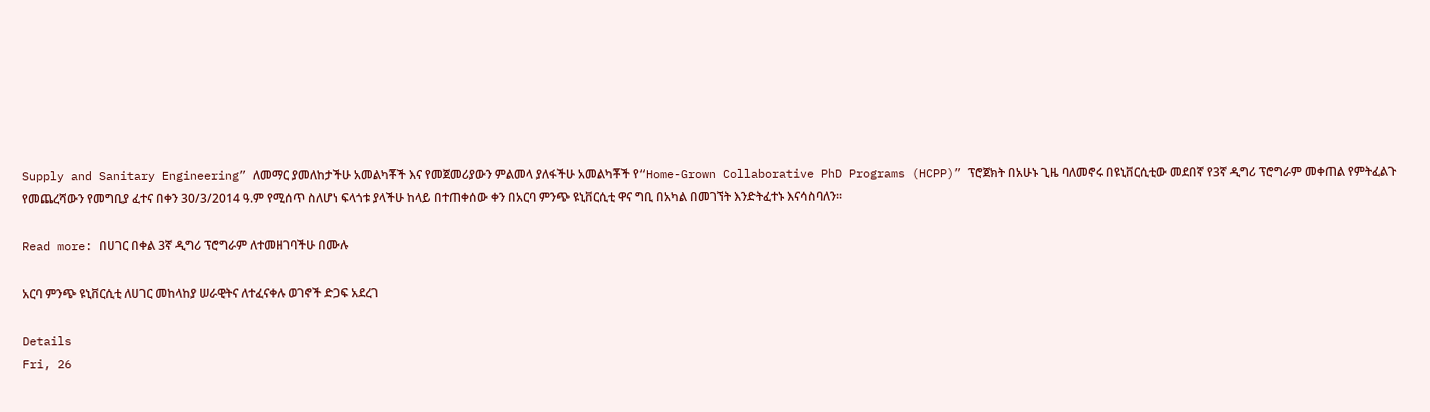Supply and Sanitary Engineering” ለመማር ያመለከታችሁ አመልካቾች እና የመጀመሪያውን ምልመላ ያለፋችሁ አመልካቾች የ“Home-Grown Collaborative PhD Programs (HCPP)” ፕሮጀክት በአሁኑ ጊዜ ባለመኖሩ በዩኒቨርሲቲው መደበኛ የ3ኛ ዲግሪ ፕሮግራም መቀጠል የምትፈልጉ የመጨረሻውን የመግቢያ ፈተና በቀን 30/3/2014 ዓ.ም የሚሰጥ ስለሆነ ፍላጎቱ ያላችሁ ከላይ በተጠቀሰው ቀን በአርባ ምንጭ ዩኒቨርሲቲ ዋና ግቢ በአካል በመገኘት እንድትፈተኑ እናሳስባለን፡፡

Read more: በሀገር በቀል 3ኛ ዲግሪ ፕሮግራም ለተመዘገባችሁ በሙሉ

አርባ ምንጭ ዩኒቨርሲቲ ለሀገር መከላከያ ሠራዊትና ለተፈናቀሉ ወገኖች ድጋፍ አደረገ

Details
Fri, 26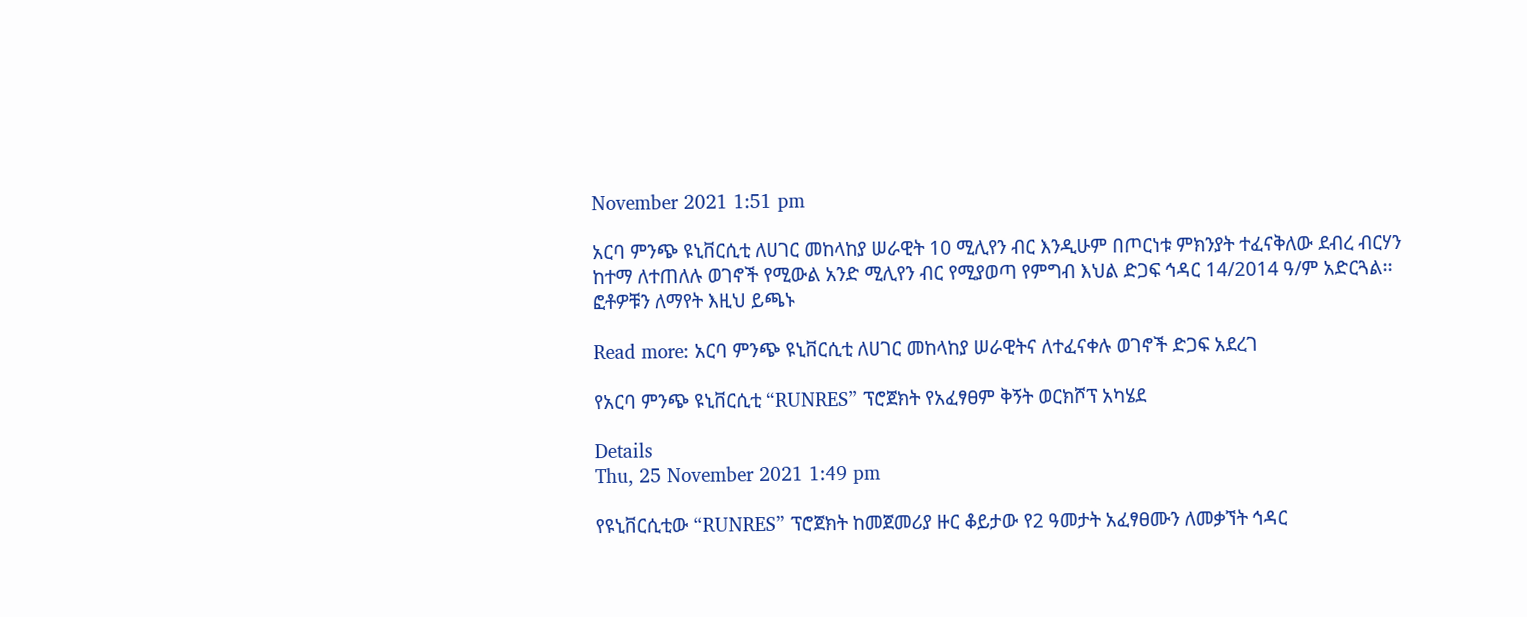November 2021 1:51 pm

አርባ ምንጭ ዩኒቨርሲቲ ለሀገር መከላከያ ሠራዊት 10 ሚሊየን ብር እንዲሁም በጦርነቱ ምክንያት ተፈናቅለው ደብረ ብርሃን ከተማ ለተጠለሉ ወገኖች የሚውል አንድ ሚሊየን ብር የሚያወጣ የምግብ እህል ድጋፍ ኅዳር 14/2014 ዓ/ም አድርጓል፡፡ፎቶዎቹን ለማየት እዚህ ይጫኑ

Read more: አርባ ምንጭ ዩኒቨርሲቲ ለሀገር መከላከያ ሠራዊትና ለተፈናቀሉ ወገኖች ድጋፍ አደረገ

የአርባ ምንጭ ዩኒቨርሲቲ “RUNRES” ፕሮጀክት የአፈፃፀም ቅኝት ወርክሾፕ አካሄደ

Details
Thu, 25 November 2021 1:49 pm

የዩኒቨርሲቲው “RUNRES” ፕሮጀክት ከመጀመሪያ ዙር ቆይታው የ2 ዓመታት አፈፃፀሙን ለመቃኘት ኅዳር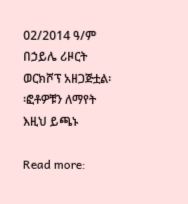02/2014 ዓ/ም በኃይሌ ሪዞርት ወርክሾፕ አዘጋጅቷል፡፡ፎቶዎቹን ለማየት እዚህ ይጫኑ

Read more: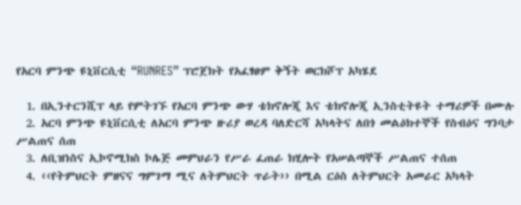የአርባ ምንጭ ዩኒቨርሲቲ “RUNRES” ፕሮጀክት የአፈፃፀም ቅኝት ወርክሾፕ አካሄደ

  1. በኢንተርንሺፕ ላይ የምትገኙ የአርባ ምንጭ ውሃ ቴክኖሎጂ እና ቴክኖሎጂ ኢንስቲትዩት ተማሪዎች በሙሉ
  2. አርባ ምንጭ ዩኒቨርሲቲ ለአርባ ምንጭ ዙሪያ ወረዳ ባለድርሻ አካላትና ለበጎ መልዕክተኞች የስብዕና ግንባታ ሥልጠና ሰጠ
  3. ለቢዝነስና ኢኮኖሚክስ ኮሌጅ መምህራን የሥራ ፈጠራ ክሂሎት የአሠልጣኞች ሥልጠና ተሰጠ
  4. ‹‹የትምህርት ምዘናና ግምገማ ሚና ለትምህርት ጥራት›› በሚል ርዕስ ለትምህርት አመራር አካላት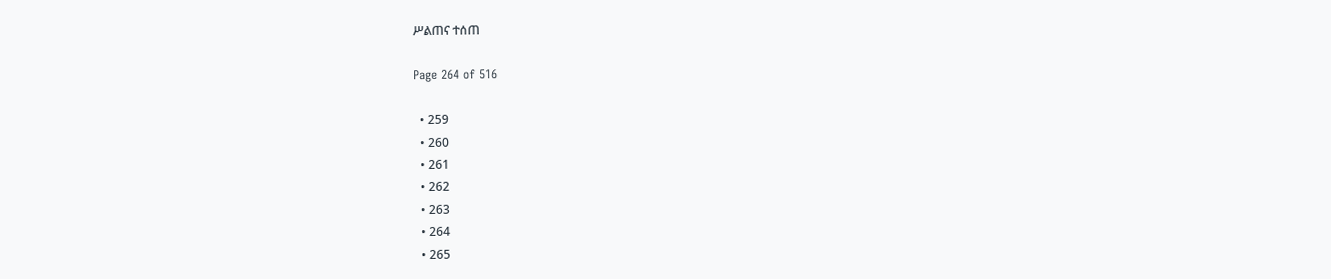ሥልጠና ተሰጠ

Page 264 of 516

  • 259
  • 260
  • 261
  • 262
  • 263
  • 264
  • 265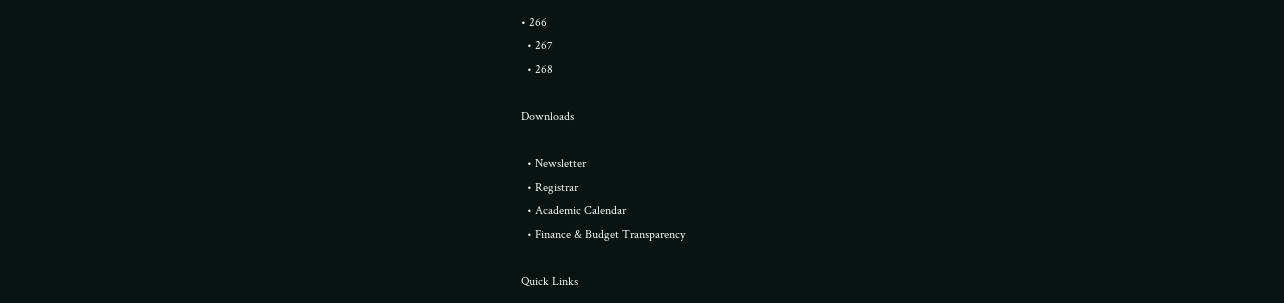• 266
  • 267
  • 268

Downloads

  • Newsletter
  • Registrar
  • Academic Calendar
  • Finance & Budget Transparency

Quick Links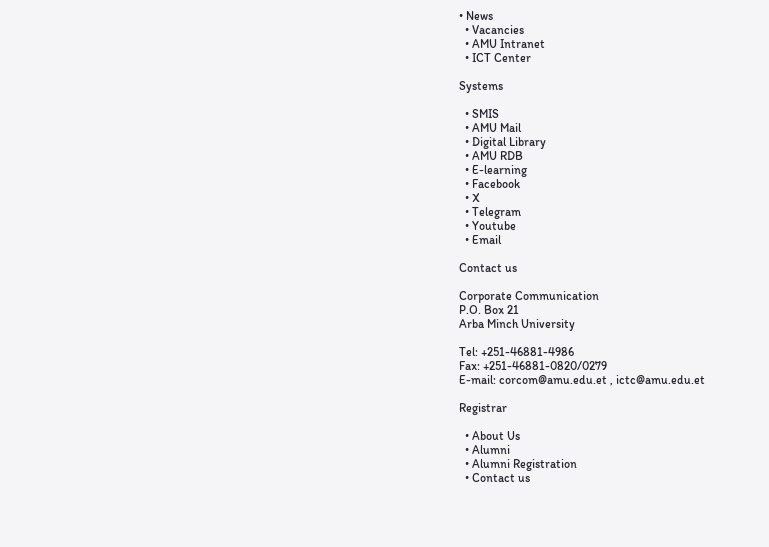• News
  • Vacancies
  • AMU Intranet
  • ICT Center

Systems

  • SMIS
  • AMU Mail
  • Digital Library
  • AMU RDB
  • E-learning
  • Facebook
  • X
  • Telegram
  • Youtube
  • Email

Contact us

Corporate Communication
P.O. Box 21
Arba Minch University

Tel: +251-46881-4986
Fax: +251-46881-0820/0279
E-mail: corcom@amu.edu.et , ictc@amu.edu.et

Registrar

  • About Us
  • Alumni
  • Alumni Registration
  • Contact us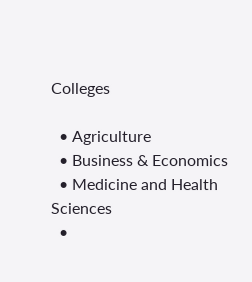Colleges

  • Agriculture
  • Business & Economics
  • Medicine and Health Sciences
  •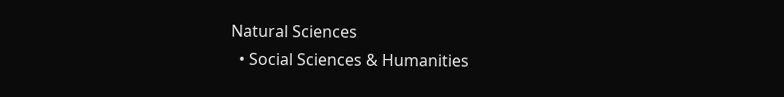Natural Sciences
  • Social Sciences & Humanities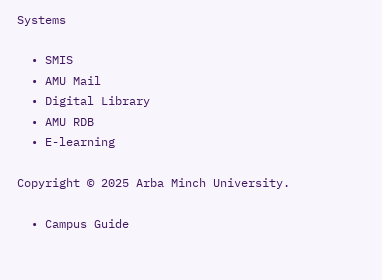Systems

  • SMIS
  • AMU Mail
  • Digital Library
  • AMU RDB
  • E-learning

Copyright © 2025 Arba Minch University.

  • Campus Guide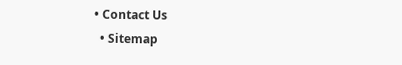• Contact Us
  • Sitemap